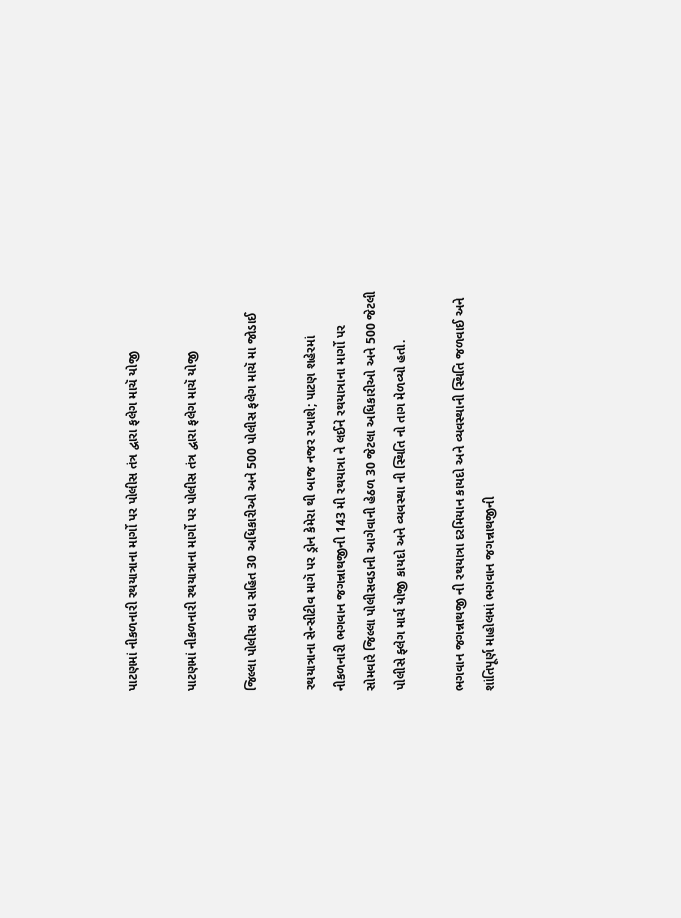પાટણમાં નીકળનારી રથયાત્રાના માર્ગો પર પોલીસ તંત્ર દ્વારા ફલેગ માચૅ યોજી

પાટણમાં નીકળનારી રથયાત્રાના માર્ગો પર પોલીસ તંત્ર દ્વારા ફલેગ માચૅ યોજી

જિલ્લા પોલીસ વડા સહિત 30 અધિકારીઓ અને 500 પોલીસ ફલેગ માચૅ મા જોડાઈ

રથયાત્રાના સેન્સીટીવ માગૅ પર ડ્રોન કેમેરા થી બાજ નજર રખાશે; પાટણ શહેરમાં નીકળનારી ભગવાન જગન્નાથજીની 143 મી રથયાત્રા ને લઈને રથયાત્રાના માર્ગો પર સોમવારે જિલ્લા પોલીસવડાની આગેવાની હેઠળ 30 જેટલા અધિકારીઓ અને 500 જેટલી પોલીસે ફ્લેગ માર્ચ યોજી કાયદો અને વ્યવસ્થા ની સ્થિતિ નો તાગ મેળવ્યો હતો.

ભગવાન જગન્નાથજી ની રથયાત્રા દરમિયાન કાયદો અને વ્યવસ્થાની સ્થિતિ જળવાઈ અને શાંતિપૂર્ણ માહોલમાં ભગવાન જગન્નાથજીની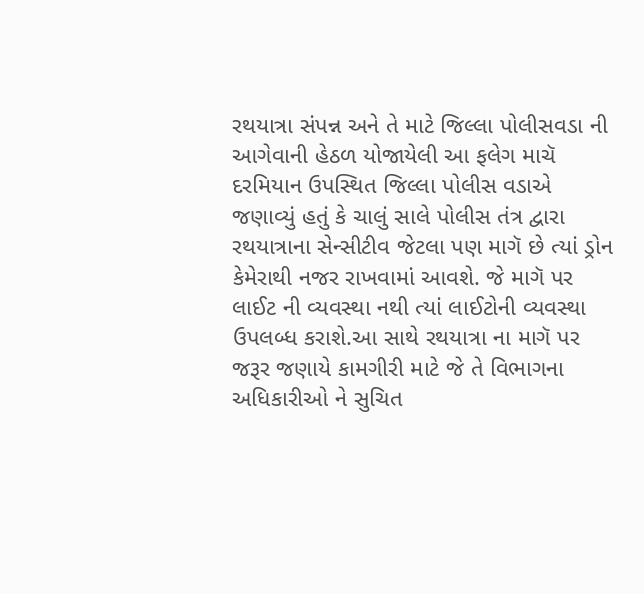રથયાત્રા સંપન્ન અને તે માટે જિલ્લા પોલીસવડા ની આગેવાની હેઠળ યોજાયેલી આ ફલેગ માચૅ દરમિયાન ઉપસ્થિત જિલ્લા પોલીસ વડાએ જણાવ્યું હતું કે ચાલું સાલે પોલીસ તંત્ર દ્વારા રથયાત્રાના સેન્સીટીવ જેટલા પણ માગૅ છે ત્યાં ડ્રોન કેમેરાથી નજર રાખવામાં આવશે. જે માગૅ પર લાઈટ ની વ્યવસ્થા નથી ત્યાં લાઈટોની વ્યવસ્થા ઉપલબ્ધ કરાશે.આ સાથે રથયાત્રા ના માગૅ પર જરૂર જણાયે કામગીરી માટે જે તે વિભાગના અધિકારીઓ ને સુચિત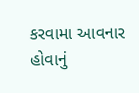કરવામા આવનાર હોવાનું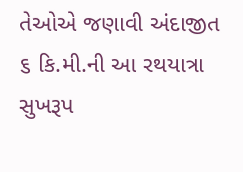તેઓએ જણાવી અંદાજીત ૬ કિ.મી.ની આ રથયાત્રા સુખરૂપ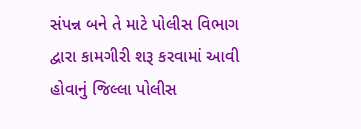સંપન્ન બને તે માટે પોલીસ વિભાગ દ્વારા કામગીરી શરૂ કરવામાં આવી હોવાનું જિલ્લા પોલીસ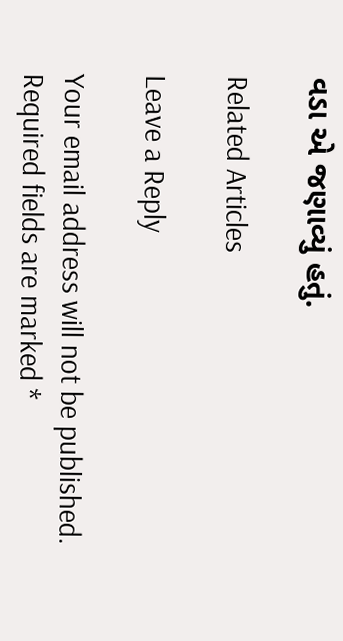વડા એ જણાવ્યું હતું.

Related Articles

Leave a Reply

Your email address will not be published. Required fields are marked *